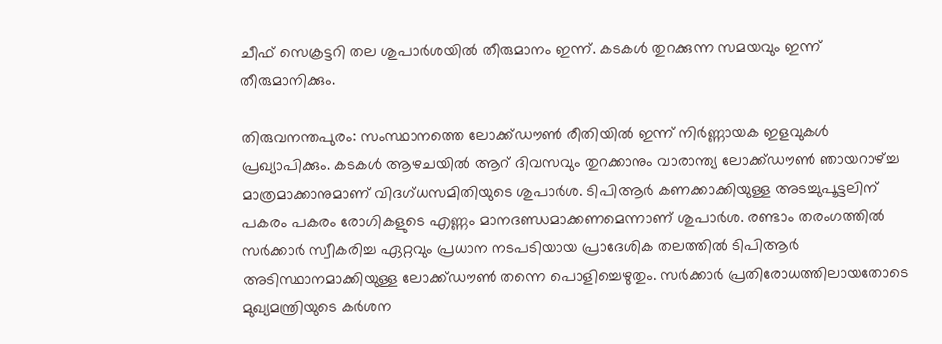ചീഫ് സെക്രട്ടറി തല ശുപാര്‍ശയില്‍ തീരുമാനം ഇന്ന്. കടകള്‍ തുറക്കുന്ന സമയവും ഇന്ന് തീരുമാനിക്കും.

തിരുവനന്തപുരം: സംസ്ഥാനത്തെ ലോക്ക്ഡൗൺ രീതിയിൽ ഇന്ന് നിർണ്ണായക ഇളവുകൾ പ്രഖ്യാപിക്കും. കടകൾ ആഴചയിൽ ആറ് ദിവസവും തുറക്കാനും വാരാന്ത്യ ലോക്ക്ഡൗൺ ഞായറാഴ്ച്ച മാത്രമാക്കാനുമാണ് വിദഗ്ധസമിതിയുടെ ശുപാർശ. ടിപിആർ കണക്കാക്കിയുള്ള അടച്ചുപൂട്ടലിന് പകരം പകരം രോഗികളുടെ എണ്ണം മാനദണ്ഡമാക്കണമെന്നാണ് ശുപാർശ. രണ്ടാം തരംഗത്തിൽ സർക്കാർ സ്വീകരിച്ച ഏറ്റവും പ്രധാന നടപടിയായ പ്രാദേശിക തലത്തിൽ ടിപിആർ അടിസ്ഥാനമാക്കിയുള്ള ലോക്ക്ഡൗൺ തന്നെ പൊളിച്ചെഴുതും. സർക്കാർ പ്രതിരോധത്തിലായതോടെ മുഖ്യമന്ത്രിയുടെ കർശന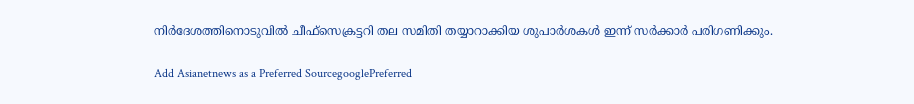നിർദേശത്തിനൊടുവിൽ ചീഫ്സെക്രട്ടറി തല സമിതി തയ്യാറാക്കിയ ശുപാർശകൾ ഇന്ന് സർക്കാർ പരിഗണിക്കും.

Add Asianetnews as a Preferred SourcegooglePreferred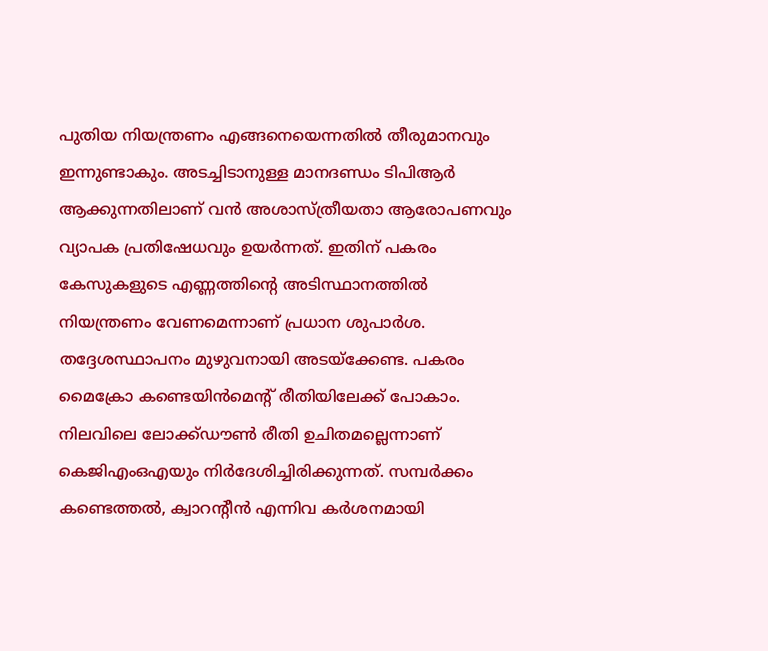പുതിയ നിയന്ത്രണം എങ്ങനെയെന്നതിൽ തീരുമാനവും ഇന്നുണ്ടാകും. അടച്ചിടാനുള്ള മാനദണ്ഡം ടിപിആർ ആക്കുന്നതിലാണ് വൻ അശാസ്ത്രീയതാ ആരോപണവും വ്യാപക പ്രതിഷേധവും ഉയർന്നത്. ഇതിന് പകരം കേസുകളുടെ എണ്ണത്തിന്‍റെ അടിസ്ഥാനത്തിൽ നിയന്ത്രണം വേണമെന്നാണ് പ്രധാന ശുപാർശ. തദ്ദേശസ്ഥാപനം മുഴുവനായി അടയ്ക്കേണ്ട. പകരം മൈക്രോ കണ്ടെയിന്‍മെന്‍റ് രീതിയിലേക്ക് പോകാം. നിലവിലെ ലോക്ക്ഡൗൺ രീതി ഉചിതമല്ലെന്നാണ് കെജിഎംഒഎയും നിർദേശിച്ചിരിക്കുന്നത്. സമ്പർക്കം കണ്ടെത്തൽ, ക്വാറന്റീൻ എന്നിവ കർശനമായി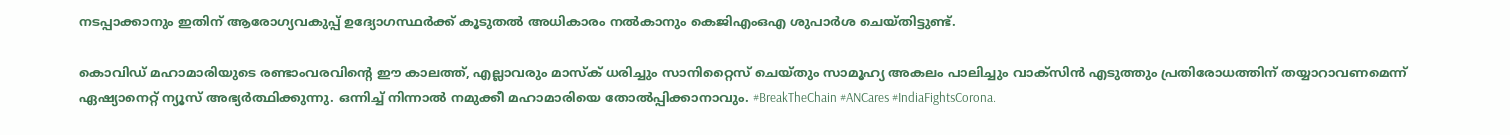നടപ്പാക്കാനും ഇതിന് ആരോഗ്യവകുപ്പ് ഉദ്യോഗസ്ഥർക്ക് കൂടുതൽ അധികാരം നൽകാനും കെജിഎംഒഎ ശുപാർശ ചെയ്തിട്ടുണ്ട്.

കൊവിഡ് മഹാമാരിയുടെ രണ്ടാംവരവിന്റെ ഈ കാലത്ത്, എല്ലാവരും മാസ്‌ക് ധരിച്ചും സാനിറ്റൈസ് ചെയ്തും സാമൂഹ്യ അകലം പാലിച്ചും വാക്‌സിന്‍ എടുത്തും പ്രതിരോധത്തിന് തയ്യാറാവണമെന്ന് ഏഷ്യാനെറ്റ് ന്യൂസ് അഭ്യര്‍ത്ഥിക്കുന്നു. ഒന്നിച്ച് നിന്നാല്‍ നമുക്കീ മഹാമാരിയെ തോല്‍പ്പിക്കാനാവും. #BreakTheChain #ANCares #IndiaFightsCorona.